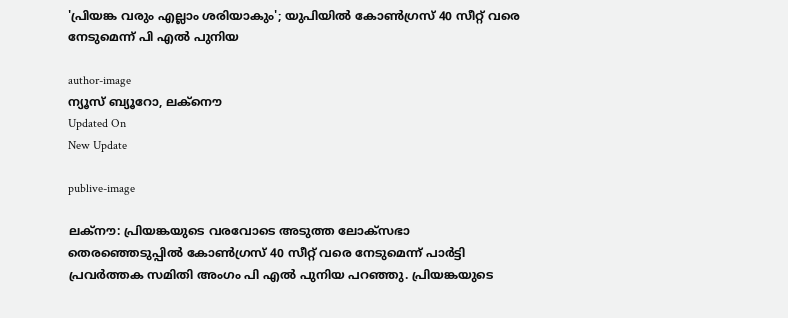'പ്രിയങ്ക വരും എല്ലാം ശരിയാകും'; യുപിയില്‍ കോണ്‍ഗ്രസ് 40 സീറ്റ് വരെ നേടുമെന്ന് പി എൽ പുനിയ

author-image
ന്യൂസ് ബ്യൂറോ, ലക്നൌ
Updated On
New Update

publive-image

ലക്നൗ: പ്രിയങ്കയുടെ വരവോടെ അടുത്ത ലോക്സഭാ തെരഞ്ഞെടുപ്പിൽ കോണ്‍ഗ്രസ് 40 സീറ്റ് വരെ നേടുമെന്ന് പാര്‍ട്ടി പ്രവര്‍ത്തക സമിതി അംഗം പി എൽ പുനിയ പറഞ്ഞു. പ്രിയങ്കയുടെ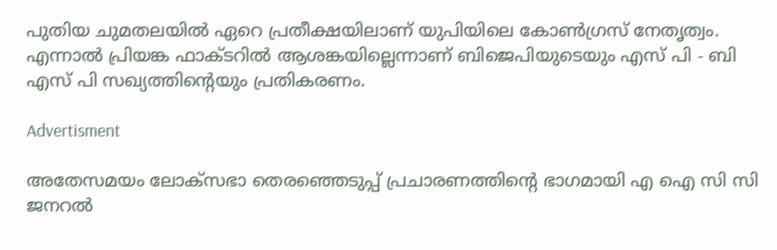പുതിയ ചുമതലയില്‍ ഏറെ പ്രതീക്ഷയിലാണ് യുപിയിലെ കോണ്‍ഗ്രസ് നേതൃത്വം. എന്നാല്‍ പ്രിയങ്ക ഫാക്ടറിൽ ആശങ്കയില്ലെന്നാണ് ബിജെപിയുടെയും എസ് പി - ബി എസ് പി സഖ്യത്തിന്‍റെയും പ്രതികരണം.

Advertisment

അതേസമയം ലോക്സഭാ തെരഞ്ഞെടുപ്പ് പ്രചാരണത്തിന്‍റെ ഭാഗമായി എ ഐ സി സി ജനറൽ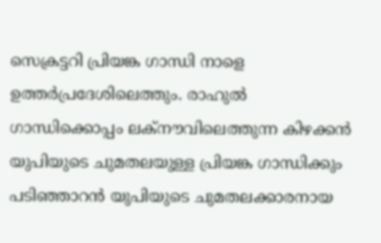സെക്രട്ടറി പ്രിയങ്ക ഗാന്ധി നാളെ ഉത്തർപ്രദേശിലെത്തും. രാഹുൽ ഗാന്ധിക്കൊപ്പം ലക്നൗവിലെത്തുന്ന കിഴക്കൻ യുപിയുടെ ചുമതലയുള്ള പ്രിയങ്ക ഗാന്ധിക്കും പടിഞ്ഞാറൻ യുപിയുടെ ചുമതലക്കാരനായ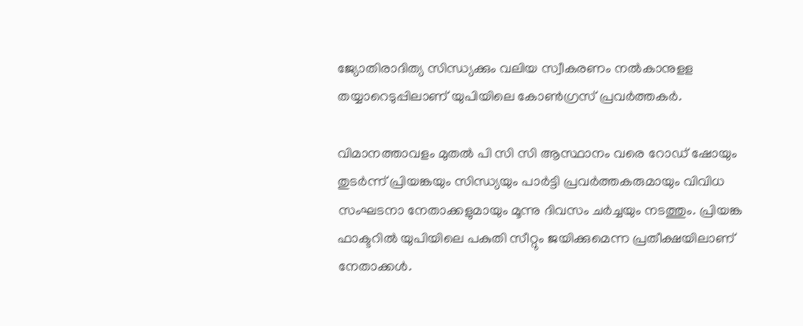ജ്യോതിരാദിത്യ സിന്ധ്യക്കും വലിയ സ്വീകരണം നല്‍കാനുളള തയ്യാറെടുപ്പിലാണ് യുപിയിലെ കോണ്‍ഗ്രസ് പ്രവര്‍ത്തകര്‍.

വിമാനത്താവളം മുതൽ പി സി സി ആസ്ഥാനം വരെ റോഡ് ഷോയും തുടര്‍ന്ന് പ്രിയങ്കയും സിന്ധ്യയും പാര്‍ട്ടി പ്രവര്‍ത്തകരുമായും വിവിധ സംഘടനാ നേതാക്കളുമായും മൂന്നു ദിവസം ചര്‍ച്ചയും നടത്തും. പ്രിയങ്ക ഫാക്ടറിൽ യുപിയിലെ പകുതി സീറ്റും ജയിക്കുമെന്ന പ്രതീക്ഷയിലാണ് നേതാക്കൾ.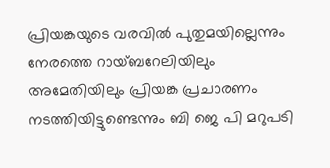പ്രിയങ്കയുടെ വരവിൽ പുതുമയില്ലെന്നും നേരത്തെ റായ്ബറേലിയിലും അമേതിയിലും പ്രിയങ്ക പ്രചാരണം നടത്തിയിട്ടുണ്ടെന്നും ബി ജെ പി മറുപടി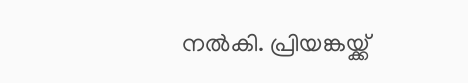നല്‍കി. പ്രിയങ്കയ്ക്ക്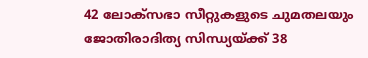42 ലോക്സഭാ സീറ്റുകളുടെ ചുമതലയും ജോതിരാദിത്യ സിന്ധ്യയ്ക്ക് 38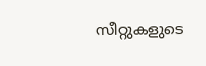സീറ്റുകളുടെ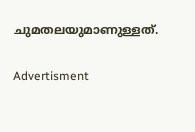ചുമതലയുമാണുള്ളത്.

Advertisment